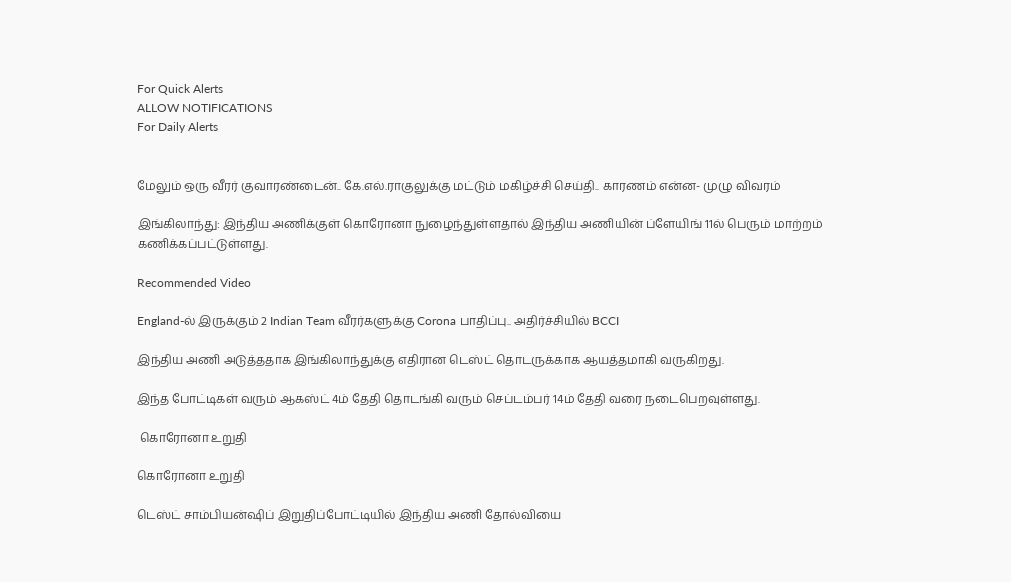For Quick Alerts
ALLOW NOTIFICATIONS
For Daily Alerts


மேலும் ஒரு வீரர் குவாரண்டைன்.. கே.எல்.ராகுலுக்கு மட்டும் மகிழ்ச்சி செய்தி.. காரணம் என்ன- முழு விவரம்

இங்கிலாந்து: இந்திய அணிக்குள் கொரோனா நுழைந்துள்ளதால் இந்திய அணியின் ப்ளேயிங் 11ல் பெரும் மாற்றம் கணிக்கப்பட்டுள்ளது.

Recommended Video

England-ல் இருக்கும் 2 Indian Team வீரர்களுக்கு Corona பாதிப்பு.. அதிர்ச்சியில் BCCI

இந்திய அணி அடுத்ததாக இங்கிலாந்துக்கு எதிரான டெஸ்ட் தொடருக்காக ஆயத்தமாகி வருகிறது.

இந்த போட்டிகள் வரும் ஆகஸ்ட் 4ம் தேதி தொடங்கி வரும் செப்டம்பர் 14ம் தேதி வரை நடைபெறவுள்ளது.

 கொரோனா உறுதி

கொரோனா உறுதி

டெஸ்ட் சாம்பியன்ஷிப் இறுதிப்போட்டியில் இந்திய அணி தோல்வியை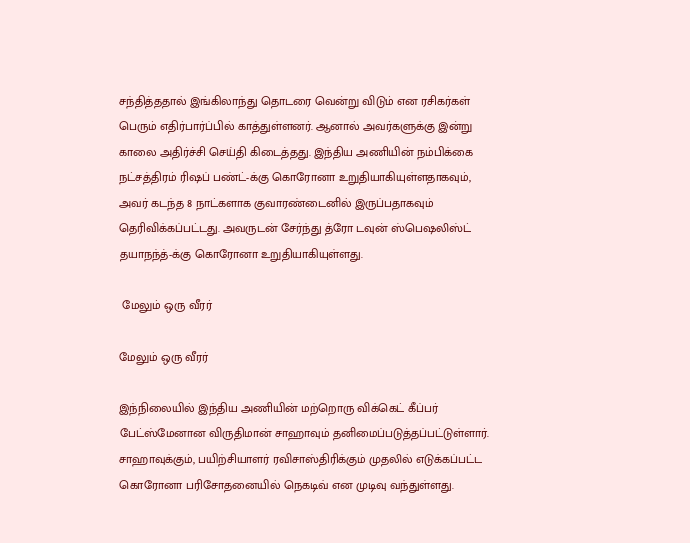சந்தித்ததால் இங்கிலாந்து தொடரை வென்று விடும் என ரசிகர்கள் பெரும் எதிர்பார்ப்பில் காத்துள்ளனர். ஆனால் அவர்களுக்கு இன்று காலை அதிர்ச்சி செய்தி கிடைத்தது. இந்திய அணியின் நம்பிக்கை நட்சத்திரம் ரிஷப் பண்ட்-க்கு கொரோனா உறுதியாகியுள்ளதாகவும், அவர் கடந்த 8 நாட்களாக குவாரண்டைனில் இருப்பதாகவும் தெரிவிக்கப்பட்டது. அவருடன் சேர்ந்து த்ரோ டவுன் ஸ்பெஷலிஸ்ட் தயாநந்த்-க்கு கொரோனா உறுதியாகியுள்ளது.

 மேலும் ஒரு வீரர்

மேலும் ஒரு வீரர்

இந்நிலையில் இந்திய அணியின் மற்றொரு விக்கெட் கீப்பர் பேட்ஸ்மேனான விருதிமான் சாஹாவும் தனிமைப்படுத்தப்பட்டுள்ளார். சாஹாவுக்கும், பயிற்சியாளர் ரவிசாஸ்திரிக்கும் முதலில் எடுக்கப்பட்ட கொரோனா பரிசோதனையில் நெகடிவ் என முடிவு வந்துள்ளது.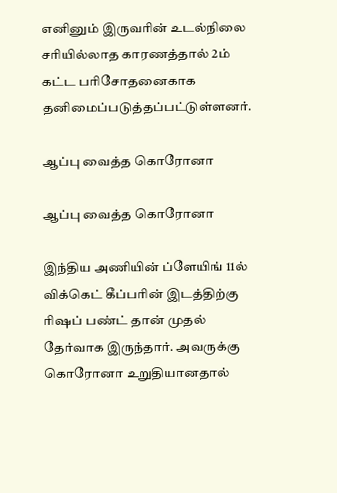எனினும் இருவரின் உடல்நிலை சரியில்லாத காரணத்தால் 2ம் கட்ட பரிசோதனைகாக தனிமைப்படுத்தப்பட்டுள்ளனர்.

ஆப்பு வைத்த கொரோனா

ஆப்பு வைத்த கொரோனா

இந்திய அணியின் ப்ளேயிங் 11ல் விக்கெட் கீப்பரின் இடத்திற்கு ரிஷப் பண்ட் தான் முதல் தேர்வாக இருந்தார். அவருக்கு கொரோனா உறுதியானதால்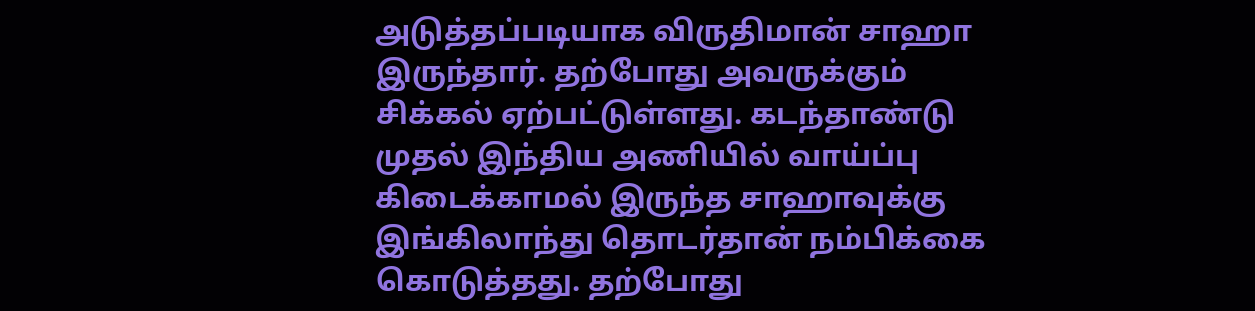அடுத்தப்படியாக விருதிமான் சாஹா இருந்தார். தற்போது அவருக்கும் சிக்கல் ஏற்பட்டுள்ளது. கடந்தாண்டு முதல் இந்திய அணியில் வாய்ப்பு கிடைக்காமல் இருந்த சாஹாவுக்கு இங்கிலாந்து தொடர்தான் நம்பிக்கை கொடுத்தது. தற்போது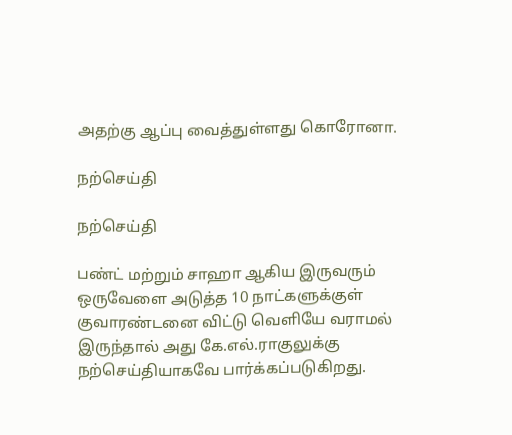அதற்கு ஆப்பு வைத்துள்ளது கொரோனா.

நற்செய்தி

நற்செய்தி

பண்ட் மற்றும் சாஹா ஆகிய இருவரும் ஒருவேளை அடுத்த 10 நாட்களுக்குள் குவாரண்டனை விட்டு வெளியே வராமல் இருந்தால் அது கே.எல்.ராகுலுக்கு நற்செய்தியாகவே பார்க்கப்படுகிறது.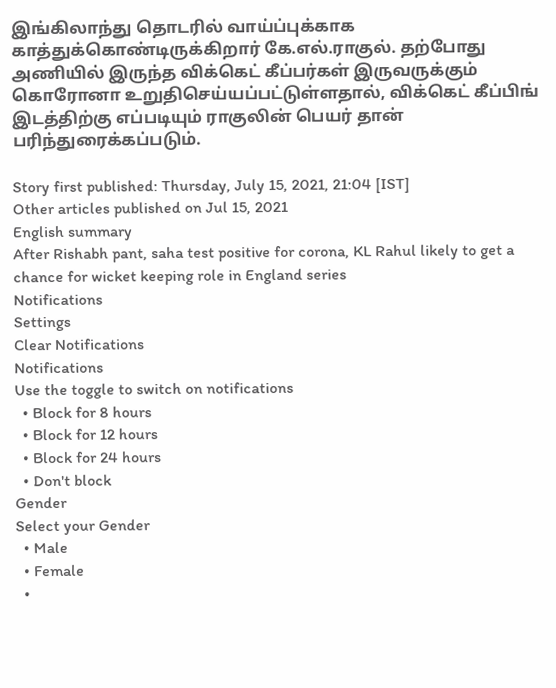இங்கிலாந்து தொடரில் வாய்ப்புக்காக காத்துக்கொண்டிருக்கிறார் கே.எல்.ராகுல். தற்போது அணியில் இருந்த விக்கெட் கீப்பர்கள் இருவருக்கும் கொரோனா உறுதிசெய்யப்பட்டுள்ளதால், விக்கெட் கீப்பிங் இடத்திற்கு எப்படியும் ராகுலின் பெயர் தான் பரிந்துரைக்கப்படும்.

Story first published: Thursday, July 15, 2021, 21:04 [IST]
Other articles published on Jul 15, 2021
English summary
After Rishabh pant, saha test positive for corona, KL Rahul likely to get a chance for wicket keeping role in England series
Notifications
Settings
Clear Notifications
Notifications
Use the toggle to switch on notifications
  • Block for 8 hours
  • Block for 12 hours
  • Block for 24 hours
  • Don't block
Gender
Select your Gender
  • Male
  • Female
  •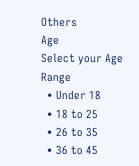Others
Age
Select your Age Range
  • Under 18
  • 18 to 25
  • 26 to 35
  • 36 to 45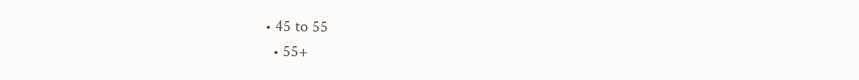• 45 to 55
  • 55+